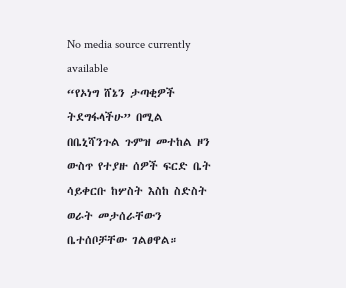No media source currently available
“የኦነግ ሸኔን ታጣቂዎች ትደግፋላችሁ” በሚል በቤኒሻንጉል ጉምዝ መተከል ዞን ውስጥ የተያዙ ሰዎች ፍርድ ቤት ሳይቀርቡ ከሦስት እስከ ስድስት ወራት መታሰራቸውን ቤተሰቦቻቸው ገልፀዋል።